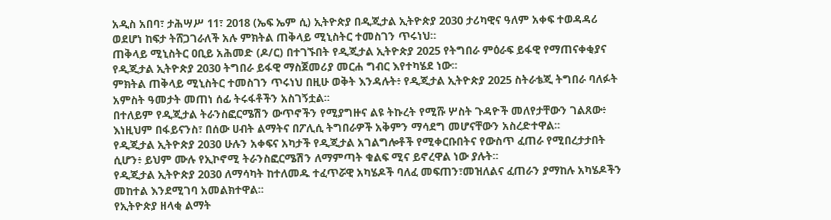አዲስ አበባ፣ ታሕሣሥ 11፣ 2018 (ኤፍ ኤም ሲ) ኢትዮጵያ በዲጂታል ኢትዮጵያ 2030 ታሪካዊና ዓለም አቀፍ ተወዳዳሪ ወደሆነ ከፍታ ትሸጋገራለች አሉ ምክትል ጠቅላይ ሚኒስትር ተመስገን ጥሩነህ።
ጠቅላይ ሚኒስትር ዐቢይ አሕመድ (ዶ/ር) በተገኙበት የዲጂታል ኢትዮጵያ 2025 የትግበራ ምዕራፍ ይፋዊ የማጠናቀቂያና የዲጂታል ኢትዮጵያ 2030 ትግበራ ይፋዊ ማስጀመሪያ መርሐ ግብር እየተካሄደ ነው፡፡
ምክትል ጠቅላይ ሚኒስትር ተመስገን ጥሩነህ በዚሁ ወቅት እንዳሉት፥ የዲጂታል ኢትዮጵያ 2025 ስትራቴጂ ትግበራ ባለፉት አምስት ዓመታት መጠነ ሰፊ ትሩፋቶችን አስገኝቷል፡፡
በተለይም የዲጂታል ትራንስፎርሜሽን ውጥኖችን የሚያግዙና ልዩ ትኩረት የሚሹ ሦስት ጉዳዮች መለየታቸውን ገልጸው፥ እነዚህም በፋይናንስ፣ በሰው ሀብት ልማትና በፖሊሲ ትግበራዎች አቅምን ማሳደግ መሆናቸውን አስረድተዋል፡፡
የዲጂታል ኢትዮጵያ 2030 ሁሉን አቀፍና አካታች የዲጂታል አገልግሎቶች የሚቀርቡበትና የውስጥ ፈጠራ የሚበረታታበት ሲሆን፥ ይህም ሙሉ የኢኮኖሚ ትራንስፎርሜሽን ለማምጣት ቁልፍ ሚና ይኖረዋል ነው ያሉት፡፡
የዲጂታል ኢትዮጵያ 2030 ለማሳካት ከተለመዱ ተፈጥሯዊ አካሄዶች ባለፈ መፍጠን፣መዝለልና ፈጠራን ያማከሉ አካሄዶችን መከተል እንደሚገባ አመልክተዋል፡፡
የኢትዮጵያ ዘላቂ ልማት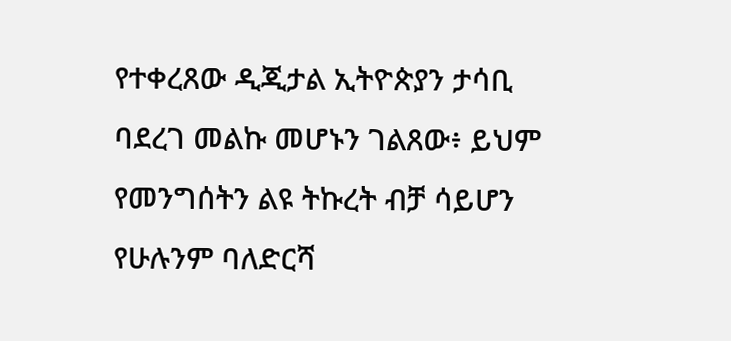የተቀረጸው ዲጂታል ኢትዮጵያን ታሳቢ ባደረገ መልኩ መሆኑን ገልጸው፥ ይህም የመንግሰትን ልዩ ትኩረት ብቻ ሳይሆን የሁሉንም ባለድርሻ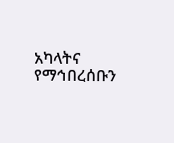አካላትና የማኅበረሰቡን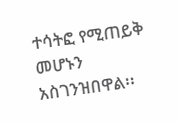ተሳትፎ የሚጠይቅ መሆኑን አስገንዝበዋል፡፡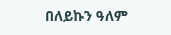በለይኩን ዓለም